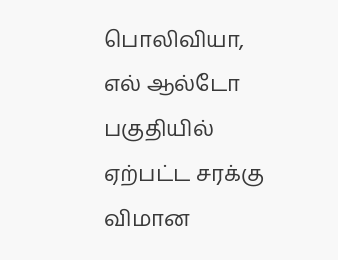பொலிவியா, எல் ஆல்டோ பகுதியில் ஏற்பட்ட சரக்கு விமான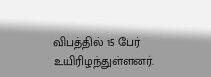விபத்தில் 15 பேர் உயிரிழந்துள்ளனர்.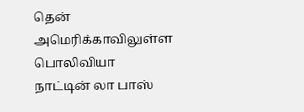தென் அமெரிக்காவிலுள்ள பொலிவியா நாட்டின் லா பாஸ்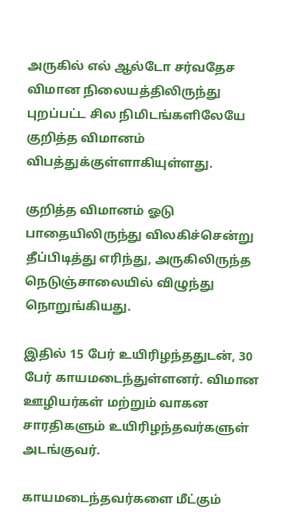அருகில் எல் ஆல்டோ சர்வதேச விமான நிலையத்திலிருந்து புறப்பட்ட சில நிமிடங்களிலேயே குறித்த விமானம் விபத்துக்குள்ளாகியுள்ளது.

குறித்த விமானம் ஓடு பாதையிலிருந்து விலகிச்சென்று தீப்பிடித்து எரிந்து, அருகிலிருந்த நெடுஞ்சாலையில் விழுந்து நொறுங்கியது.

இதில் 15 பேர் உயிரிழந்ததுடன், 30 பேர் காயமடைந்துள்ளனர். விமான ஊழியர்கள் மற்றும் வாகன சாரதிகளும் உயிரிழந்தவர்களுள் அடங்குவர்.

காயமடைந்தவர்களை மீட்கும்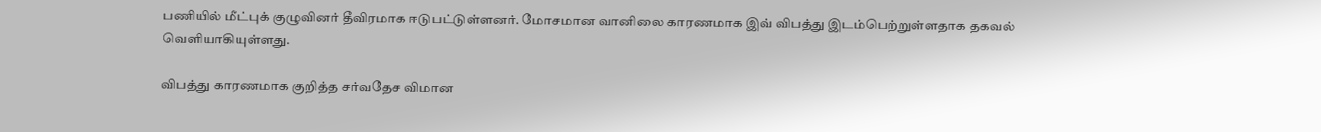பணியில் மீட்புக் குழுவினர் தீவிரமாக ஈடுபட்டுள்ளனர். மோசமான வானிலை காரணமாக இவ் விபத்து இடம்பெற்றுள்ளதாக தகவல் வெளியாகியுள்ளது.

விபத்து காரணமாக குறித்த சர்வதேச விமான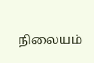நிலையம்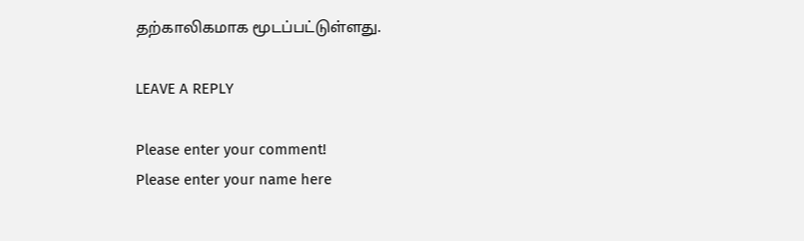தற்காலிகமாக மூடப்பட்டுள்ளது.

LEAVE A REPLY

Please enter your comment!
Please enter your name here